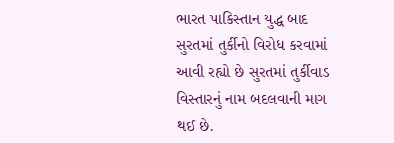ભારત પાકિસ્તાન યુદ્ધ બાદ સુરતમાં તુર્કીનો વિરોધ કરવામાં આવી રહ્યો છે સુરતમાં તુર્કીવાડ વિસ્તારનું નામ બદલવાની માગ થઈ છે.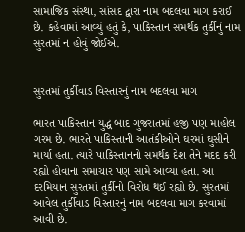સામાજિક સંસ્થા, સાંસદ દ્વારા નામ બદલવા માગ કરાઈ છે. કહેવામાં આવ્યું હતું કે, પાકિસ્તાન સમર્થક તુર્કીનું નામ સુરતમાં ન હોવું જોઈએ.


સુરતમાં તુર્કીવાડ વિસ્તારનું નામ બદલવા માગ

ભારત પાકિસ્તાન યુદ્ધ બાદ ગુજરાતમાં હજી પણ માહોલ ગરમ છે. ભારતે પાકિસ્તાની આતંકીઓને ઘરમાં ઘુસીને માર્યા હતા. ત્યારે પાકિસ્તાનનો સમર્થક દેશ તેને મદદ કરી રહ્યો હોવાના સમાચાર પણ સામે આવ્યા હતા. આ દરમિયાન સુરતમાં તુર્કીનો વિરોધ થઈ રહ્યો છે. સુરતમાં આવેલ તુર્કીવાડ વિસ્તારનું નામ બદલવા માગ કરવામાં આવી છે.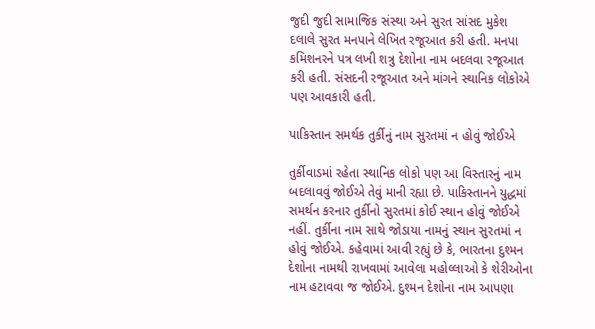જુદી જુદી સામાજિક સંસ્થા અને સુરત સાંસદ મુકેશ દલાલે સુરત મનપાને લેખિત રજૂઆત કરી હતી. મનપા કમિશનરને પત્ર લખી શત્રુ દેશોના નામ બદલવા રજૂઆત કરી હતી. સંસદની રજૂઆત અને માંગને સ્થાનિક લોકોએ પણ આવકારી હતી.

પાકિસ્તાન સમર્થક તુર્કીનું નામ સુરતમાં ન હોવું જોઈએ

તુર્કીવાડમાં રહેતા સ્થાનિક લોકો પણ આ વિસ્તારનું નામ બદલાવવું જોઈએ તેવું માની રહ્યા છે. પાકિસ્તાનને યુદ્ધમાં સમર્થન કરનાર તુર્કીનો સુરતમાં કોઈ સ્થાન હોવું જોઈએ નહીં. તુર્કીના નામ સાથે જોડાયા નામનું સ્થાન સુરતમાં ન હોવું જોઈએ. કહેવામાં આવી રહ્યું છે કે, ભારતના દુશ્મન દેશોના નામથી રાખવામાં આવેલા મહોલ્લાઓ કે શેરીઓના નામ હટાવવા જ જોઈએ. દુશ્મન દેશોના નામ આપણા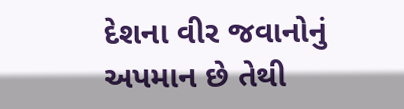દેશના વીર જવાનોનું અપમાન છે તેથી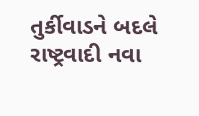તુર્કીવાડને બદલે રાષ્ટ્રવાદી નવા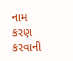નામ કરણ કરવાની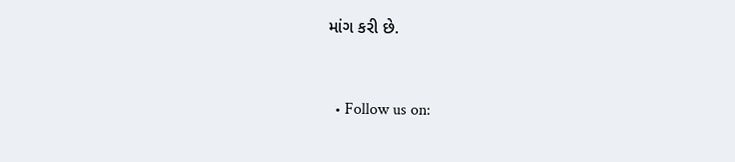માંગ કરી છે.


  • Follow us on: